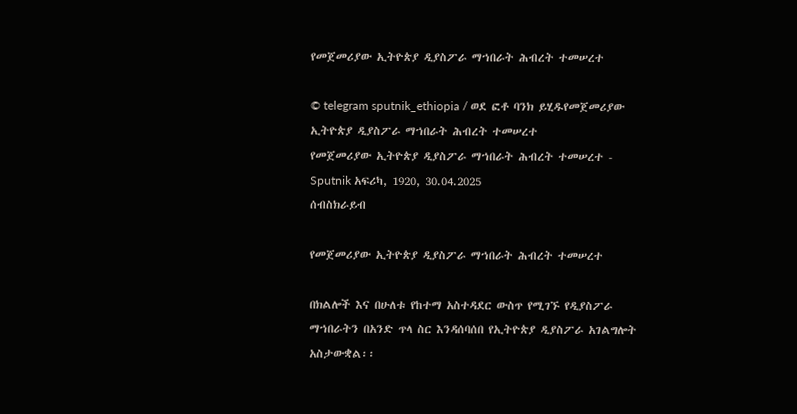የመጀመሪያው ኢትዮጵያ ዲያስፖራ ማኀበራት ሕብረት ተመሠረተ

© telegram sputnik_ethiopia / ወደ ፎቶ ባንክ ይሂዱየመጀመሪያው ኢትዮጵያ ዲያስፖራ ማኀበራት ሕብረት ተመሠረተ
የመጀመሪያው ኢትዮጵያ ዲያስፖራ ማኀበራት ሕብረት ተመሠረተ - Sputnik አፍሪካ, 1920, 30.04.2025
ሰብስክራይብ

የመጀመሪያው ኢትዮጵያ ዲያስፖራ ማኀበራት ሕብረት ተመሠረተ

በክልሎች እና በሁለቱ የከተማ አስተዳደር ውስጥ የሚገኙ የዲያስፖራ ማኀበራትን በአንድ ጥላ ስር እንዳሰባሰበ የኢትዮጵያ ዲያስፖራ አገልግሎት አስታውቋል፡፡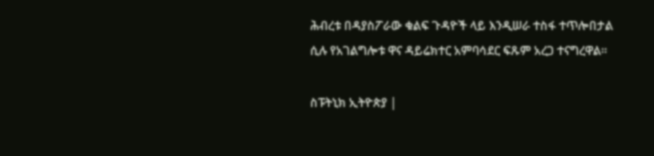ሕብረቱ በዳያስፖራው ቁልፍ ጉዳዮች ላይ እንዲሠራ ተስፋ ተጥሎበታል ሲሉ የአገልግሎቱ ዋና ዳይሬክተር አምባሳደር ፍጹም አረጋ ተናግረዋል።

ስፑትኒክ ኢትዮጵያ |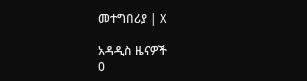መተግበሪያ | X

አዳዲስ ዜናዎች
0